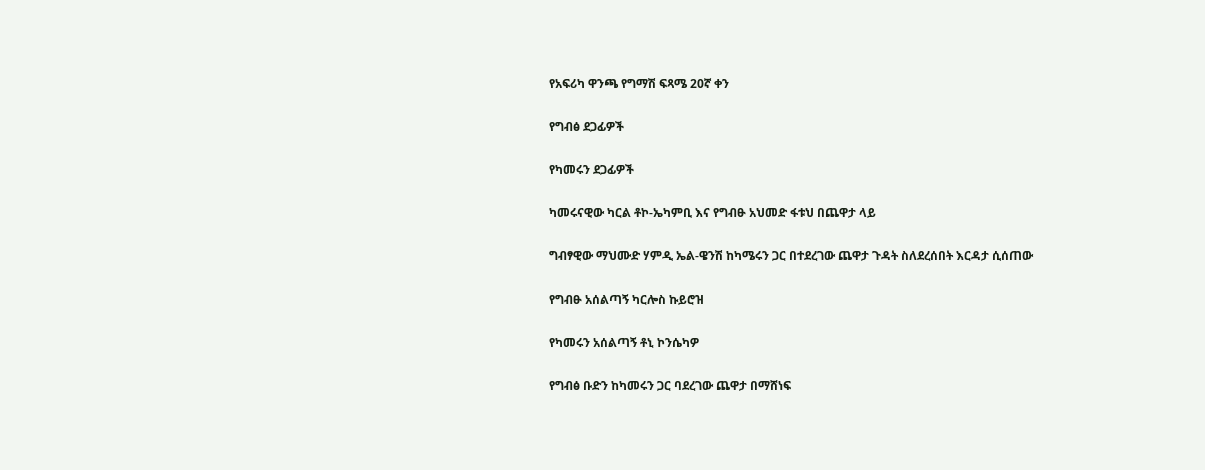የአፍሪካ ዋንጫ የግማሽ ፍጻሜ 20ኛ ቀን

የግብፅ ደጋፊዎች

የካመሩን ደጋፊዎች

ካመሩናዊው ካርል ቶኮ-ኤካምቢ እና የግብፁ አህመድ ፋቱህ በጨዋታ ላይ

ግብፃዊው ማህሙድ ሃምዲ ኤል-ዌንሽ ከካሜሩን ጋር በተደረገው ጨዋታ ጉዳት ስለደረሰበት እርዳታ ሲሰጠው

የግብፁ አሰልጣኝ ካርሎስ ኩይሮዝ

የካመሩን አሰልጣኝ ቶኒ ኮንሴካዎ

የግብፅ ቡድን ከካመሩን ጋር ባደረገው ጨዋታ በማሸነፍ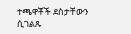ተጫዋቾች ደስታቸውን ሲገልጹ